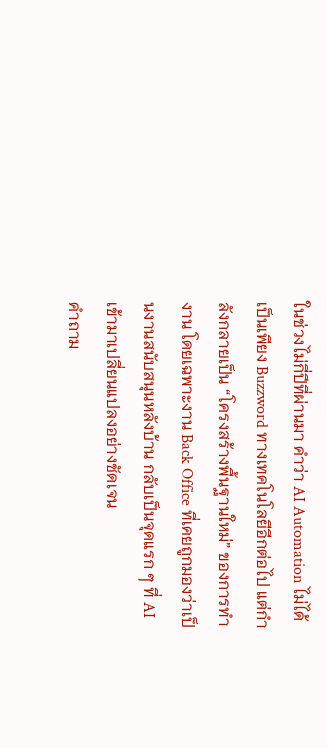ในช่วงไม่กี่ปีที่ผ่านมา คำว่า AI Automation ไม่ได้เป็นเพียง Buzzword ทางเทคโนโลยีอีกต่อไป แต่กำลังกลายเป็น “โครงสร้างพื้นฐานใหม่” ของการทำงาน โดยเฉพาะงาน Back Office ที่เคยถูกมองว่าเป็นงานสนับสนุนหลังบ้าน กลับเป็นจุดแรก ๆ ที่ AI เข้ามาเปลี่ยนแปลงอย่างชัดเจน
คำถาม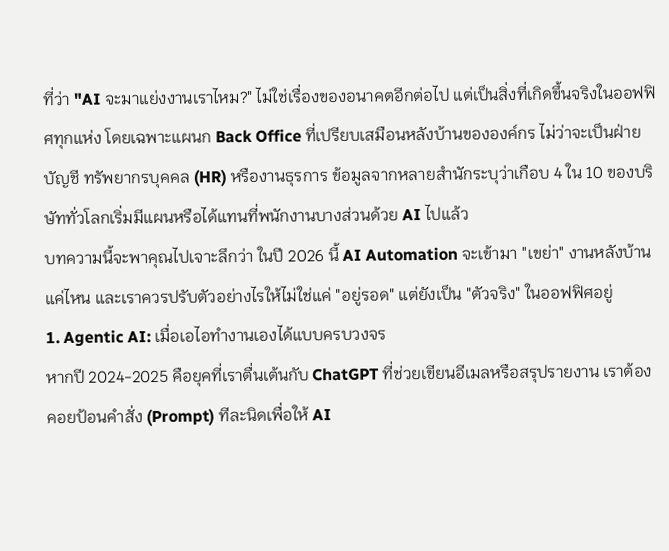ที่ว่า "AI จะมาแย่งงานเราไหม?" ไม่ใช่เรื่องของอนาคตอีกต่อไป แต่เป็นสิ่งที่เกิดขึ้นจริงในออฟฟิศทุกแห่ง โดยเฉพาะแผนก Back Office ที่เปรียบเสมือนหลังบ้านขององค์กร ไม่ว่าจะเป็นฝ่ายบัญชี ทรัพยากรบุคคล (HR) หรืองานธุรการ ข้อมูลจากหลายสำนักระบุว่าเกือบ 4 ใน 10 ของบริษัททั่วโลกเริ่มมีแผนหรือได้แทนที่พนักงานบางส่วนด้วย AI ไปแล้ว
บทความนี้จะพาคุณไปเจาะลึกว่า ในปี 2026 นี้ AI Automation จะเข้ามา "เขย่า" งานหลังบ้านแค่ไหน และเราควรปรับตัวอย่างไรให้ไม่ใช่แค่ "อยู่รอด" แต่ยังเป็น "ตัวจริง" ในออฟฟิศอยู่
1. Agentic AI: เมื่อเอไอทำงานเองได้แบบครบวงจร
หากปี 2024-2025 คือยุคที่เราตื่นเต้นกับ ChatGPT ที่ช่วยเขียนอีเมลหรือสรุปรายงาน เราต้องคอยป้อนคำสั่ง (Prompt) ทีละนิดเพื่อให้ AI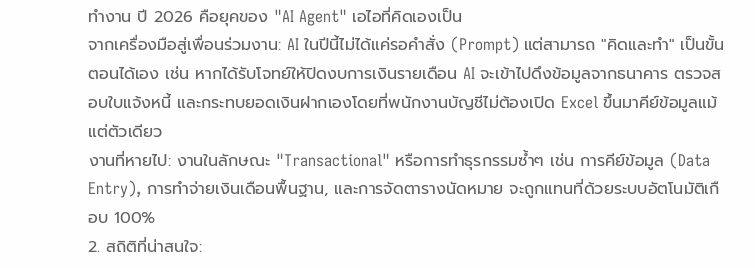ทำงาน ปี 2026 คือยุคของ "AI Agent" เอไอที่คิดเองเป็น
จากเครื่องมือสู่เพื่อนร่วมงาน: AI ในปีนี้ไม่ได้แค่รอคำสั่ง (Prompt) แต่สามารถ "คิดและทำ" เป็นขั้นตอนได้เอง เช่น หากได้รับโจทย์ให้ปิดงบการเงินรายเดือน AI จะเข้าไปดึงข้อมูลจากธนาคาร ตรวจสอบใบแจ้งหนี้ และกระทบยอดเงินฝากเองโดยที่พนักงานบัญชีไม่ต้องเปิด Excel ขึ้นมาคีย์ข้อมูลแม้แต่ตัวเดียว
งานที่หายไป: งานในลักษณะ "Transactional" หรือการทำธุรกรรมซ้ำๆ เช่น การคีย์ข้อมูล (Data Entry), การทำจ่ายเงินเดือนพื้นฐาน, และการจัดตารางนัดหมาย จะถูกแทนที่ด้วยระบบอัตโนมัติเกือบ 100%
2. สถิติที่น่าสนใจ: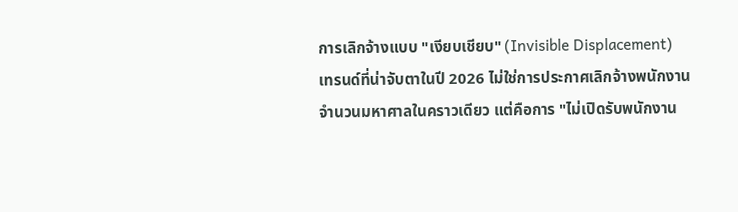การเลิกจ้างแบบ "เงียบเชียบ" (Invisible Displacement)
เทรนด์ที่น่าจับตาในปี 2026 ไม่ใช่การประกาศเลิกจ้างพนักงานจำนวนมหาศาลในคราวเดียว แต่คือการ "ไม่เปิดรับพนักงาน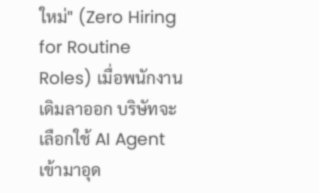ใหม่" (Zero Hiring for Routine Roles) เมื่อพนักงานเดิมลาออก บริษัทจะเลือกใช้ AI Agent เข้ามาอุด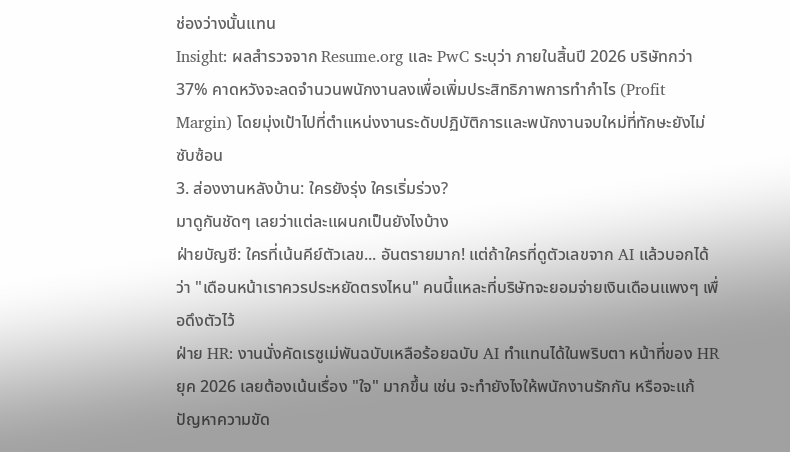ช่องว่างนั้นแทน
Insight: ผลสำรวจจาก Resume.org และ PwC ระบุว่า ภายในสิ้นปี 2026 บริษัทกว่า 37% คาดหวังจะลดจำนวนพนักงานลงเพื่อเพิ่มประสิทธิภาพการทำกำไร (Profit Margin) โดยมุ่งเป้าไปที่ตำแหน่งงานระดับปฏิบัติการและพนักงานจบใหม่ที่ทักษะยังไม่ซับซ้อน
3. ส่องงานหลังบ้าน: ใครยังรุ่ง ใครเริ่มร่วง?
มาดูกันชัดๆ เลยว่าแต่ละแผนกเป็นยังไงบ้าง
ฝ่ายบัญชี: ใครที่เน้นคีย์ตัวเลข... อันตรายมาก! แต่ถ้าใครที่ดูตัวเลขจาก AI แล้วบอกได้ว่า "เดือนหน้าเราควรประหยัดตรงไหน" คนนี้แหละที่บริษัทจะยอมจ่ายเงินเดือนแพงๆ เพื่อดึงตัวไว้
ฝ่าย HR: งานนั่งคัดเรซูเม่พันฉบับเหลือร้อยฉบับ AI ทำแทนได้ในพริบตา หน้าที่ของ HR ยุค 2026 เลยต้องเน้นเรื่อง "ใจ" มากขึ้น เช่น จะทำยังไงให้พนักงานรักกัน หรือจะแก้ปัญหาความขัด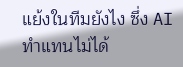แย้งในทีมยังไง ซึ่ง AI ทำแทนไม่ได้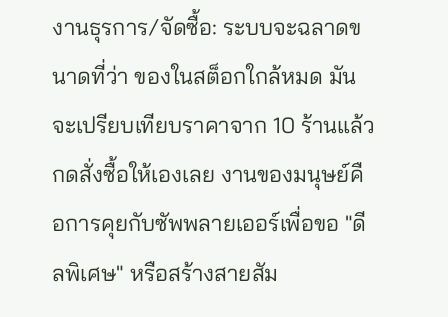งานธุรการ/จัดซื้อ: ระบบจะฉลาดขนาดที่ว่า ของในสต็อกใกล้หมด มันจะเปรียบเทียบราคาจาก 10 ร้านแล้วกดสั่งซื้อให้เองเลย งานของมนุษย์คือการคุยกับซัพพลายเออร์เพื่อขอ "ดีลพิเศษ" หรือสร้างสายสัม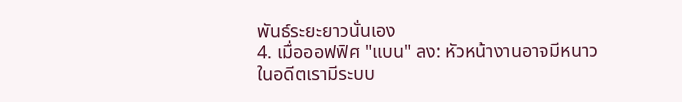พันธ์ระยะยาวนั่นเอง
4. เมื่อออฟฟิศ "แบน" ลง: หัวหน้างานอาจมีหนาว
ในอดีตเรามีระบบ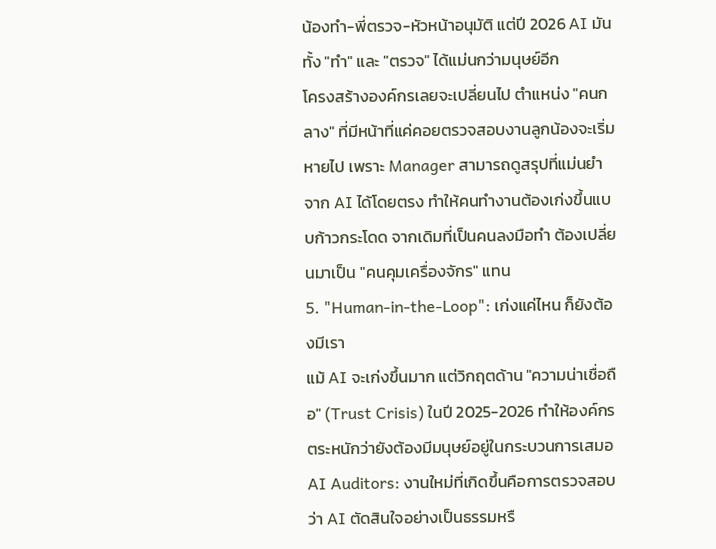น้องทำ-พี่ตรวจ-หัวหน้าอนุมัติ แต่ปี 2026 AI มันทั้ง "ทำ" และ "ตรวจ" ได้แม่นกว่ามนุษย์อีก
โครงสร้างองค์กรเลยจะเปลี่ยนไป ตำแหน่ง "คนกลาง" ที่มีหน้าที่แค่คอยตรวจสอบงานลูกน้องจะเริ่มหายไป เพราะ Manager สามารถดูสรุปที่แม่นยำจาก AI ได้โดยตรง ทำให้คนทำงานต้องเก่งขึ้นแบบก้าวกระโดด จากเดิมที่เป็นคนลงมือทำ ต้องเปลี่ยนมาเป็น "คนคุมเครื่องจักร" แทน
5. "Human-in-the-Loop": เก่งแค่ไหน ก็ยังต้องมีเรา
แม้ AI จะเก่งขึ้นมาก แต่วิกฤตด้าน "ความน่าเชื่อถือ" (Trust Crisis) ในปี 2025-2026 ทำให้องค์กรตระหนักว่ายังต้องมีมนุษย์อยู่ในกระบวนการเสมอ
AI Auditors: งานใหม่ที่เกิดขึ้นคือการตรวจสอบว่า AI ตัดสินใจอย่างเป็นธรรมหรื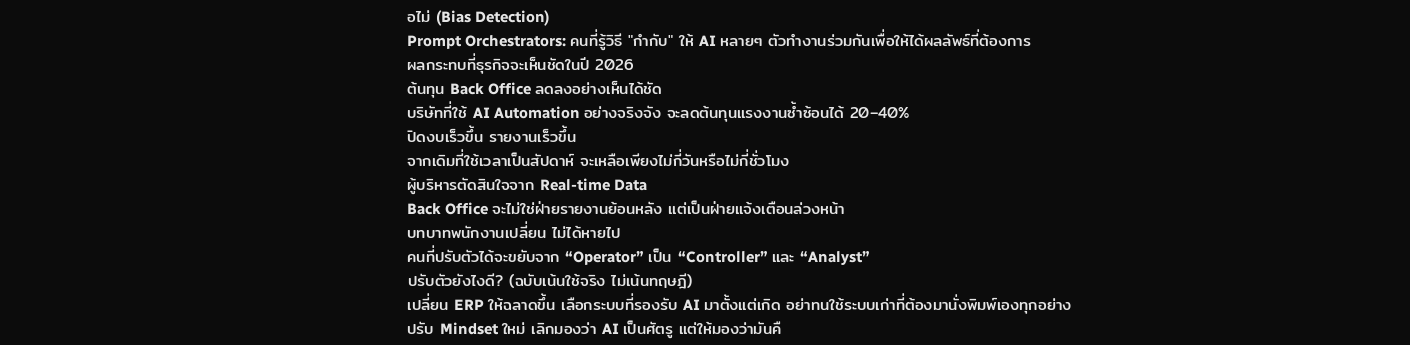อไม่ (Bias Detection)
Prompt Orchestrators: คนที่รู้วิธี "กำกับ" ให้ AI หลายๆ ตัวทำงานร่วมกันเพื่อให้ได้ผลลัพธ์ที่ต้องการ
ผลกระทบที่ธุรกิจจะเห็นชัดในปี 2026
ต้นทุน Back Office ลดลงอย่างเห็นได้ชัด
บริษัทที่ใช้ AI Automation อย่างจริงจัง จะลดต้นทุนแรงงานซ้ำซ้อนได้ 20–40%
ปิดงบเร็วขึ้น รายงานเร็วขึ้น
จากเดิมที่ใช้เวลาเป็นสัปดาห์ จะเหลือเพียงไม่กี่วันหรือไม่กี่ชั่วโมง
ผู้บริหารตัดสินใจจาก Real-time Data
Back Office จะไม่ใช่ฝ่ายรายงานย้อนหลัง แต่เป็นฝ่ายแจ้งเตือนล่วงหน้า
บทบาทพนักงานเปลี่ยน ไม่ได้หายไป
คนที่ปรับตัวได้จะขยับจาก “Operator” เป็น “Controller” และ “Analyst”
ปรับตัวยังไงดี? (ฉบับเน้นใช้จริง ไม่เน้นทฤษฎี)
เปลี่ยน ERP ให้ฉลาดขึ้น เลือกระบบที่รองรับ AI มาตั้งแต่เกิด อย่าทนใช้ระบบเก่าที่ต้องมานั่งพิมพ์เองทุกอย่าง
ปรับ Mindset ใหม่ เลิกมองว่า AI เป็นศัตรู แต่ให้มองว่ามันคื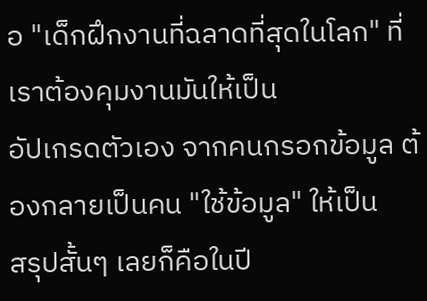อ "เด็กฝึกงานที่ฉลาดที่สุดในโลก" ที่เราต้องคุมงานมันให้เป็น
อัปเกรดตัวเอง จากคนกรอกข้อมูล ต้องกลายเป็นคน "ใช้ข้อมูล" ให้เป็น
สรุปสั้นๆ เลยก็คือในปี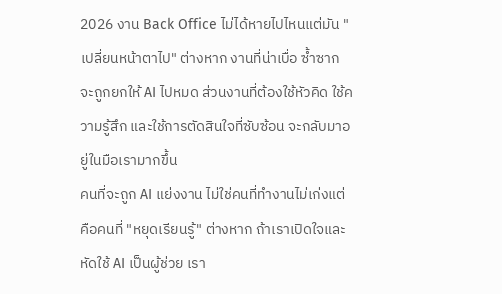2026 งาน Back Office ไม่ได้หายไปไหนแต่มัน "เปลี่ยนหน้าตาไป" ต่างหาก งานที่น่าเบื่อ ซ้ำซาก จะถูกยกให้ AI ไปหมด ส่วนงานที่ต้องใช้หัวคิด ใช้ความรู้สึก และใช้การตัดสินใจที่ซับซ้อน จะกลับมาอยู่ในมือเรามากขึ้น
คนที่จะถูก AI แย่งงาน ไม่ใช่คนที่ทำงานไม่เก่งแต่คือคนที่ "หยุดเรียนรู้" ต่างหาก ถ้าเราเปิดใจและหัดใช้ AI เป็นผู้ช่วย เรา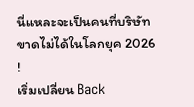นี่แหละจะเป็นคนที่บริษัทขาดไม่ได้ในโลกยุค 2026 !
เริ่มเปลี่ยน Back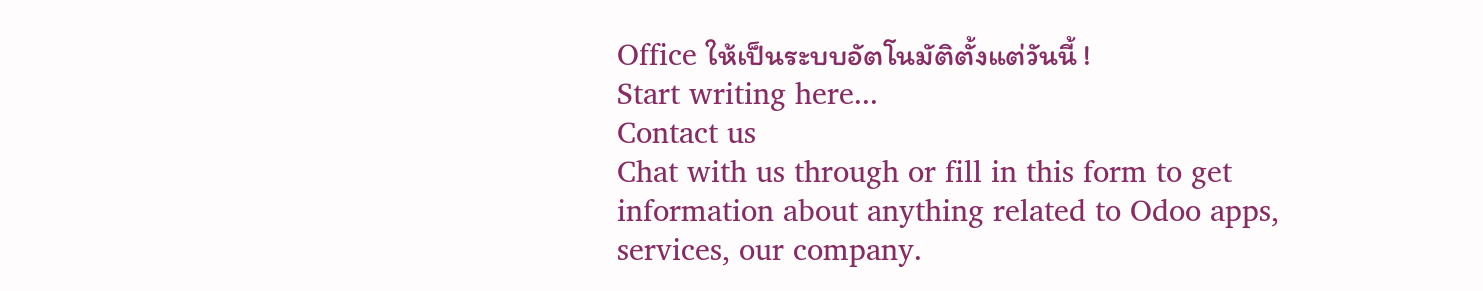Office ให้เป็นระบบอัตโนมัติตั้งแต่วันนี้ !
Start writing here...
Contact us
Chat with us through or fill in this form to get information about anything related to Odoo apps, services, our company.